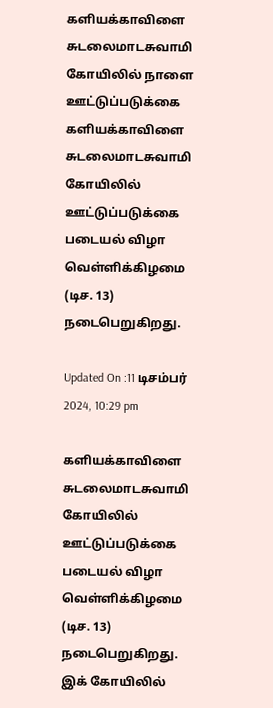களியக்காவிளை சுடலைமாடசுவாமி கோயிலில் நாளை ஊட்டுப்படுக்கை
களியக்காவிளை சுடலைமாடசுவாமி கோயிலில் ஊட்டுப்படுக்கை படையல் விழா வெள்ளிக்கிழமை (டிச. 13) நடைபெறுகிறது.

Updated On :11 டிசம்பர் 2024, 10:29 pm

களியக்காவிளை சுடலைமாடசுவாமி கோயிலில் ஊட்டுப்படுக்கை படையல் விழா வெள்ளிக்கிழமை (டிச. 13) நடைபெறுகிறது.
இக் கோயிலில்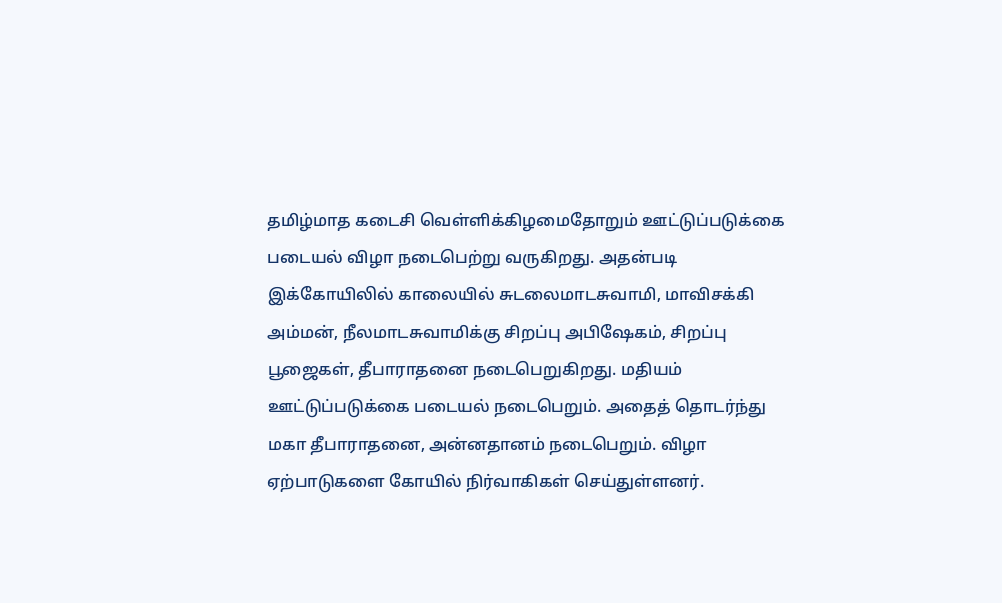தமிழ்மாத கடைசி வெள்ளிக்கிழமைதோறும் ஊட்டுப்படுக்கை படையல் விழா நடைபெற்று வருகிறது. அதன்படி இக்கோயிலில் காலையில் சுடலைமாடசுவாமி, மாவிசக்கி அம்மன், நீலமாடசுவாமிக்கு சிறப்பு அபிஷேகம், சிறப்பு பூஜைகள், தீபாராதனை நடைபெறுகிறது. மதியம் ஊட்டுப்படுக்கை படையல் நடைபெறும். அதைத் தொடர்ந்து மகா தீபாராதனை, அன்னதானம் நடைபெறும். விழா ஏற்பாடுகளை கோயில் நிர்வாகிகள் செய்துள்ளனர்.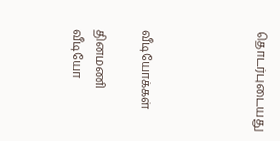தொடர்புடையது




வீடியோக்கள்

தினமணி வீடியோ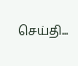செய்தி...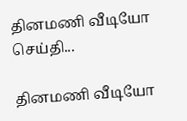தினமணி வீடியோ செய்தி...

தினமணி வீடியோ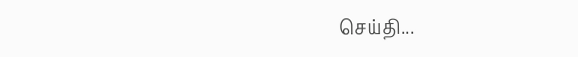செய்தி...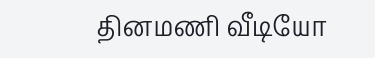தினமணி வீடியோ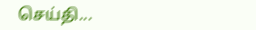செய்தி...